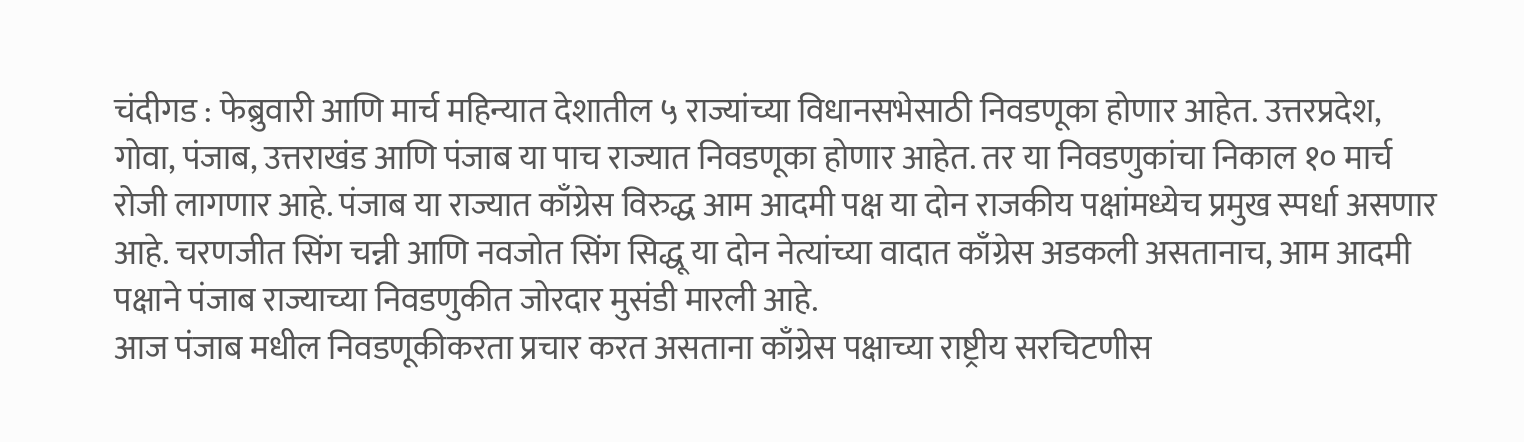चंदीगड : फेब्रुवारी आणि मार्च महिन्यात देशातील ५ राज्यांच्या विधानसभेसाठी निवडणूका होणार आहेत. उत्तरप्रदेश, गोवा, पंजाब, उत्तराखंड आणि पंजाब या पाच राज्यात निवडणूका होणार आहेत. तर या निवडणुकांचा निकाल १० मार्च रोजी लागणार आहे. पंजाब या राज्यात काँग्रेस विरुद्ध आम आदमी पक्ष या दोन राजकीय पक्षांमध्येच प्रमुख स्पर्धा असणार आहे. चरणजीत सिंग चन्नी आणि नवजोत सिंग सिद्धू या दोन नेत्यांच्या वादात काँग्रेस अडकली असतानाच, आम आदमी पक्षाने पंजाब राज्याच्या निवडणुकीत जोरदार मुसंडी मारली आहे.
आज पंजाब मधील निवडणूकीकरता प्रचार करत असताना काँग्रेस पक्षाच्या राष्ट्रीय सरचिटणीस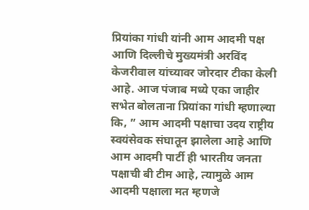प्रियांका गांधी यांनी आम आदमी पक्ष आणि दिल्लीचे मुख्यमंत्री अरविंद केजरीवाल यांच्यावर जोरदार टीका केली आहे. आज पंजाब मध्ये एका जाहीर सभेत बोलताना प्रियांका गांधी म्हणाल्या कि, ” आम आदमी पक्षाचा उदय राष्ट्रीय स्वयंसेवक संघातून झालेला आहे आणि आम आदमी पार्टी ही भारतीय जनता पक्षाची बी टीम आहे, त्यामुळे आम आदमी पक्षाला मत म्हणजे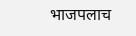भाजपलाच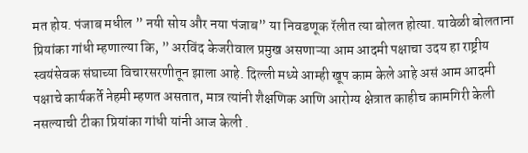मत होय. पंजाब मधील ” नयी सोय और नया पंजाब” या निवडणूक रॅलीत त्या बोलत होत्या. यावेळी बोलताना प्रियांका गांधी म्हणाल्या कि, ” अरविंद केजरीवाल प्रमुख असणाऱ्या आम आदमी पक्षाचा उदय हा राष्ट्रीय स्वयंसेवक संघाच्या विचारसरणीतून झाला आहे. दिल्ली मध्ये आम्ही खूप काम केले आहे असं आम आदमी पक्षाचे कार्यकर्ते नेहमी म्हणत असतात, मात्र त्यांनी शैक्षणिक आणि आरोग्य क्षेत्रात काहीच कामगिरी केली नसल्याची टीका प्रियांका गांधी यांनी आज केली .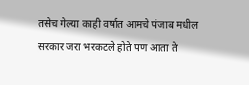तसेच गेल्या काही वर्षात आमचे पंजाब मधील सरकार जरा भरकटले होते पण आता ते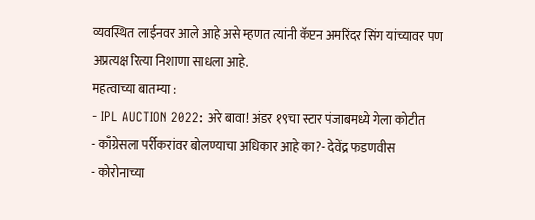व्यवस्थित लाईनवर आले आहे असे म्हणत त्यांनी कॅप्टन अमरिंदर सिंग यांच्यावर पण अप्रत्यक्ष रित्या निशाणा साधला आहे.
महत्वाच्या बातम्या :
- IPL AUCTION 2022: अरे बावा! अंडर १९चा स्टार पंजाबमध्ये गेला कोटीत
- काँग्रेसला पर्रीकरांवर बोलण्याचा अधिकार आहे का?- देवेंद्र फडणवीस
- कोरोनाच्या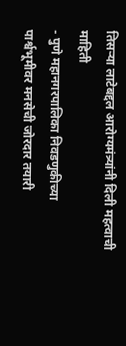तिसऱ्या लाटेबद्दल आरोग्यमंत्र्यांनी दिली महत्वाची माहिती
- पुणे महानगरपालिका निवडणुकीच्या पार्श्वभूमीवर मनसेची जोरदार तयारी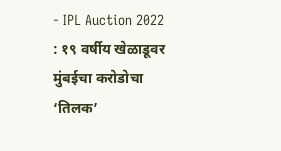- IPL Auction 2022 : १९ वर्षीय खेळाडूवर मुंबईचा करोडोचा ‘तिलक’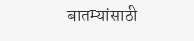बातम्यांसाठी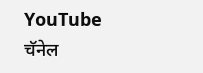YouTube चॅनेल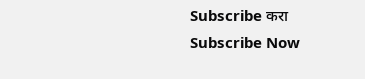Subscribe करा
Subscribe Now